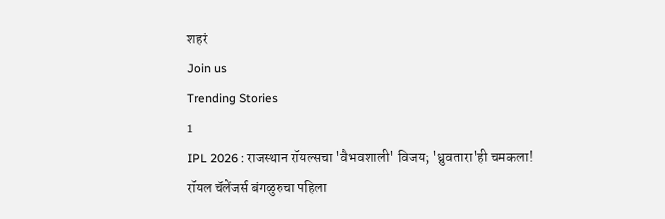शहरं
Join us
Trending Stories
1
IPL 2026 : राजस्थान रॉयल्सचा 'वैभवशाली' विजय; 'ध्रुवतारा'ही चमकला! रॉयल चॅलेंजर्स बंगळुरुचा पहिला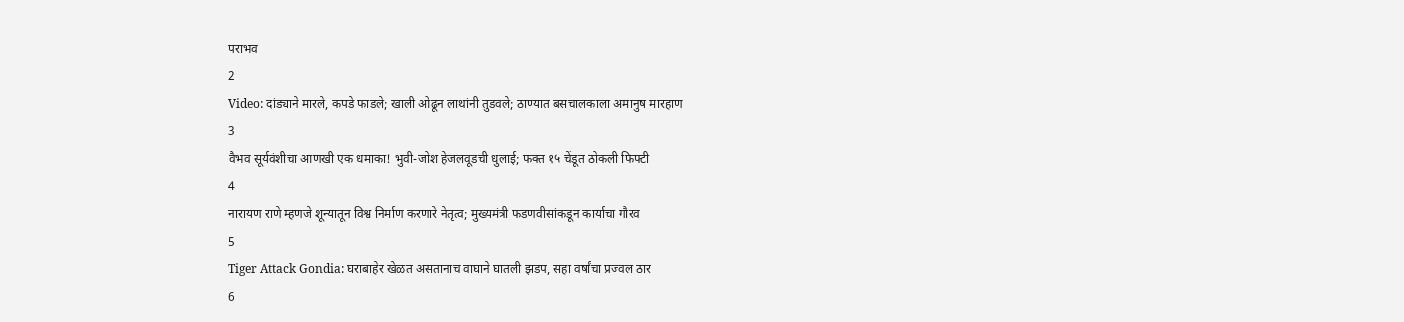पराभव
2
Video: दांड्याने मारले, कपडे फाडले; खाली ओढून लाथांनी तुडवले; ठाण्यात बसचालकाला अमानुष मारहाण
3
वैभव सूर्यवंशीचा आणखी एक धमाका! भुवी-जोश हेजलवूडची धुलाई; फक्त १५ चेंडूत ठोकली फिफ्टी
4
नारायण राणे म्हणजे शून्यातून विश्व निर्माण करणारे नेतृत्व; मुख्यमंत्री फडणवीसांकडून कार्याचा गौरव
5
Tiger Attack Gondia: घराबाहेर खेळत असतानाच वाघाने घातली झडप, सहा वर्षांचा प्रज्वल ठार
6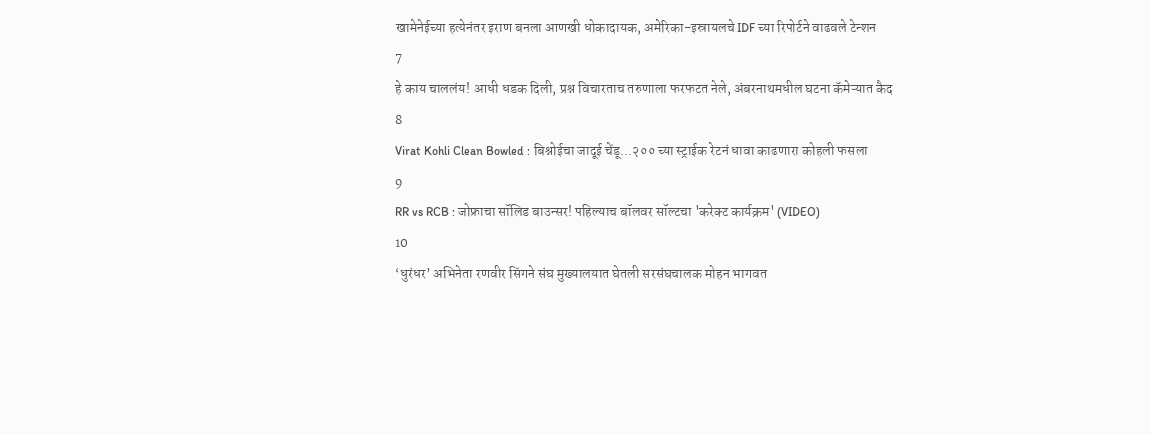खामेनेईच्या हत्येनंतर इराण बनला आणखी धोकादायक, अमेरिका-इस्रायलचे IDF च्या रिपोर्टने वाढवले टेन्शन
7
हे काय चाललंय! आधी धडक दिली, प्रश्न विचारताच तरुणाला फरफटत नेले, अंबरनाथमधील घटना कॅमेऱ्यात कैद
8
Virat Kohli Clean Bowled : बिश्नोईचा जादूई चेंडू...२०० च्या स्ट्राईक रेटनं धावा काढणारा कोहली फसला
9
RR vs RCB : जोफ्राचा सॉलिड बाउन्सर! पहिल्याच बॉलवर सॉल्टचा 'करेक्ट कार्यक्रम' (VIDEO)
10
‘धुरंधर’ अभिनेता रणवीर सिंगने संघ मुख्यालयात घेतली सरसंघचालक मोहन भागवत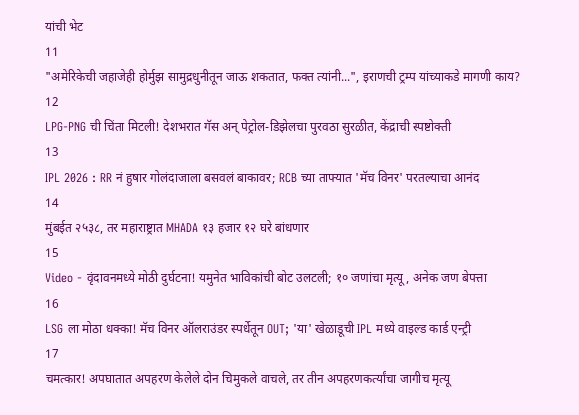यांची भेट
11
"अमेरिकेची जहाजेही होर्मुझ सामुद्रधुनीतून जाऊ शकतात, फक्त त्यांनी...", इराणची ट्रम्प यांच्याकडे मागणी काय?
12
LPG-PNG ची चिंता मिटली! देशभरात गॅस अन् पेट्रोल-डिझेलचा पुरवठा सुरळीत, केंद्राची स्पष्टोक्ती
13
IPL 2026 : RR नं हुषार गोलंदाजाला बसवलं बाकावर; RCB च्या ताफ्यात 'मॅच विनर' परतल्याचा आनंद
14
मुंबईत २५३८, तर महाराष्ट्रात MHADA १३ हजार १२ घरे बांधणार
15
Video - वृंदावनमध्ये मोठी दुर्घटना! यमुनेत भाविकांची बोट उलटली; १० जणांचा मृत्यू, अनेक जण बेपत्ता
16
LSG ला मोठा धक्का! मॅच विनर ऑलराउंडर स्पर्धेतून OUT; 'या' खेळाडूची IPL मध्ये वाइल्ड कार्ड एन्ट्री
17
चमत्कार! अपघातात अपहरण केलेले दोन चिमुकले वाचले, तर तीन अपहरणकर्त्यांचा जागीच मृत्यू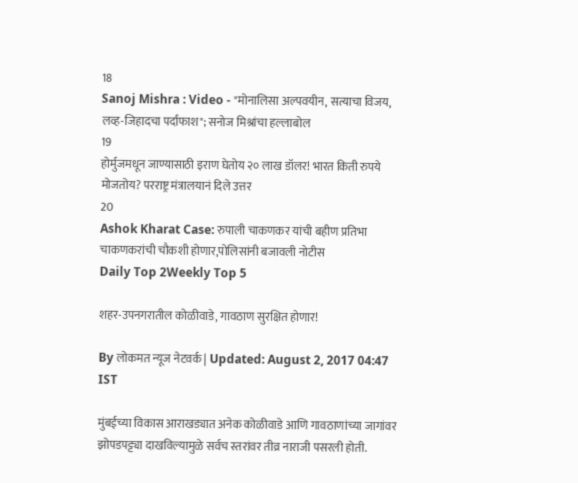18
Sanoj Mishra : Video - "मोनालिसा अल्पवयीन, सत्याचा विजय, लव्ह-जिहादचा पर्दाफाश"; सनोज मिश्रांचा हल्लाबोल
19
होर्मुजमधून जाण्यासाठी इराण घेतोय २० लाख डॉलर! भारत किती रुपये मोजतोय? परराष्ट्र मंत्रालयानं दिले उत्तर
20
Ashok Kharat Case: रुपाली चाकणकर यांची बहीण प्रतिभा चाकणकरांची चौकशी होणार,पोलिसांनी बजावली नोटीस
Daily Top 2Weekly Top 5

शहर-उपनगरातील कोळीवाडे, गावठाण सुरक्षित होणार!

By लोकमत न्यूज नेटवर्क | Updated: August 2, 2017 04:47 IST

मुंबईच्या विकास आराखड्यात अनेक कोळीवाडे आणि गावठाणांच्या जागांवर झोपडपट्ट्या दाखविल्यामुळे सर्वच स्तरांवर तीव्र नाराजी पसरली होती.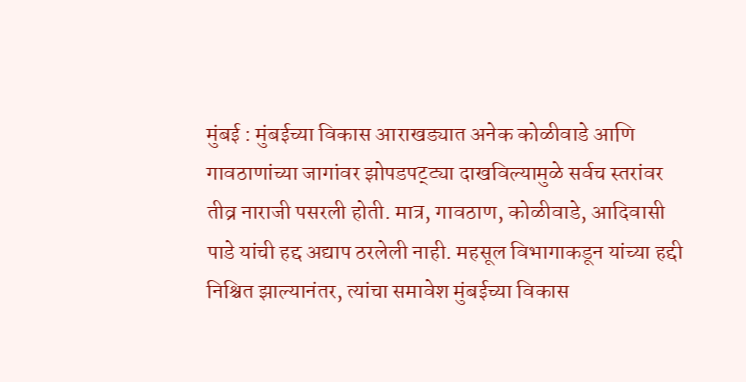मुंबई : मुंबईच्या विकास आराखड्यात अनेक कोळीवाडे आणि गावठाणांच्या जागांवर झोपडपट्ट्या दाखविल्यामुळे सर्वच स्तरांवर तीव्र नाराजी पसरली होती. मात्र, गावठाण, कोळीवाडे, आदिवासी पाडे यांची हद्द अद्याप ठरलेली नाही. महसूल विभागाकडून यांच्या हद्दी निश्चित झाल्यानंतर, त्यांचा समावेश मुंबईच्या विकास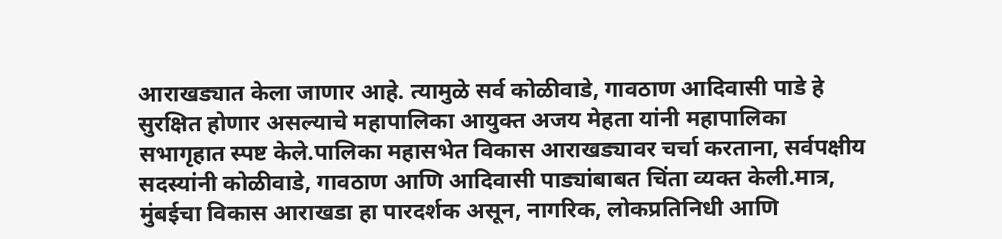आराखड्यात केला जाणार आहे. त्यामुळे सर्व कोळीवाडे, गावठाण आदिवासी पाडे हे सुरक्षित होणार असल्याचे महापालिका आयुक्त अजय मेहता यांनी महापालिका सभागृहात स्पष्ट केले.पालिका महासभेत विकास आराखड्यावर चर्चा करताना, सर्वपक्षीय सदस्यांनी कोळीवाडे, गावठाण आणि आदिवासी पाड्यांबाबत चिंता व्यक्त केली.मात्र, मुंबईचा विकास आराखडा हा पारदर्शक असून, नागरिक, लोकप्रतिनिधी आणि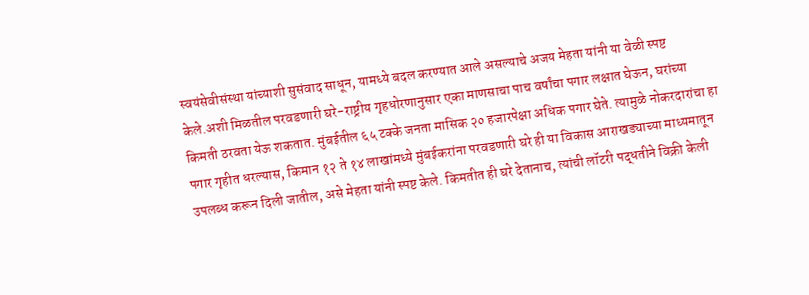स्वयंसेवीसंस्था यांच्याशी सुसंवाद साधून, यामध्ये बदल करण्यात आले असल्याचे अजय मेहता यांनी या वेळी स्पष्ट केले.अशी मिळतील परवडणारी घरे-राष्ट्रीय गृहधोरणानुसार एका माणसाचा पाच वर्षांचा पगार लक्षात घेऊन, घरांच्या किमती ठरवता येऊ शकतात. मुंबईतील ६५ टक्के जनता मासिक २० हजारपेक्षा अधिक पगार घेते. त्यामुळे नोकरदारांचा हा पगार गृहीत धरल्यास, किमान १२ ते १४ लाखांमध्ये मुंबईकरांना परवडणारी घरे ही या विकास आराखड्याच्या माध्यमातून उपलब्ध करून दिली जातील, असे मेहता यांनी स्पष्ट केले. किमतीत ही घरे देतानाच, त्यांची लॉटरी पद्धतीने विक्री केली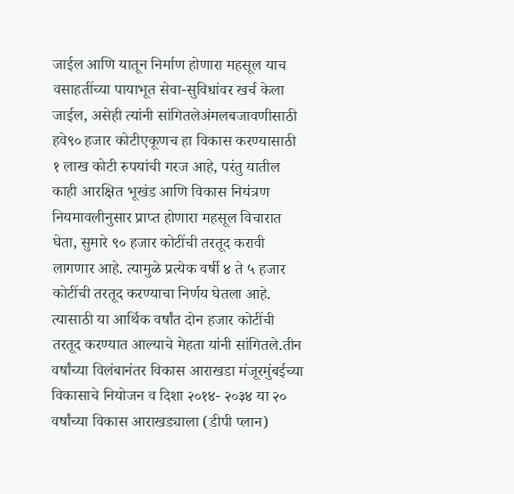जाईल आणि यातून निर्माण होणारा महसूल याच वसाहतींच्या पायाभूत सेवा-सुविधांवर खर्च केला जाईल, असेही त्यांनी सांगितलेअंमलबजावणीसाठी हवे९० हजार कोटीएकूणच हा विकास करण्यासाठी १ लाख कोटी रुपयांची गरज आहे, परंतु यातील काही आरक्षित भूखंड आणि विकास नियंत्रण नियमावलीनुसार प्राप्त होणारा महसूल विचारात घेता, सुमारे ९० हजार कोटींची तरतूद करावी लागणार आहे. त्यामुळे प्रत्येक वर्षी ४ ते ५ हजार कोटींची तरतूद करण्याचा निर्णय घेतला आहे. त्यासाठी या आर्थिक वर्षांत दोन हजार कोटींची तरतूद करण्यात आल्याचे मेहता यांनी सांगितले.तीन वर्षांच्या विलंबानंतर विकास आराखडा मंजूरमुंबईच्या विकासाचे नियोजन व दिशा २०१४- २०३४ या २० वर्षांच्या विकास आराखड्याला (डीपी प्लान)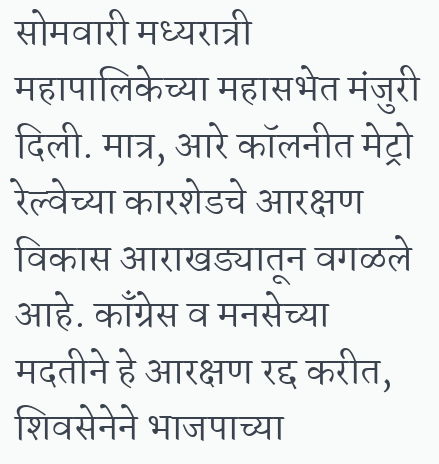सोमवारी मध्यरात्री महापालिकेच्या महासभेत मंजुरी दिली. मात्र, आरे कॉलनीत मेट्रो रेल्वेच्या कारशेडचे आरक्षण विकास आराखड्यातून वगळले आहे. काँग्रेस व मनसेच्या मदतीने हे आरक्षण रद्द करीत, शिवसेनेने भाजपाच्या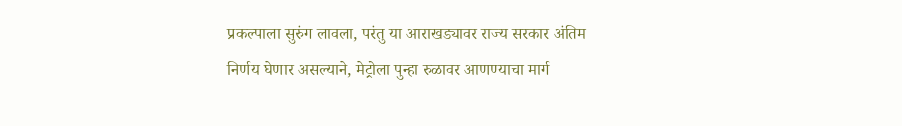प्रकल्पाला सुरुंग लावला, परंतु या आराखड्यावर राज्य सरकार अंतिम निर्णय घेणार असल्याने, मेट्रोला पुन्हा रुळावर आणण्याचा मार्ग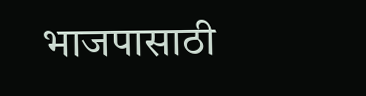भाजपासाठी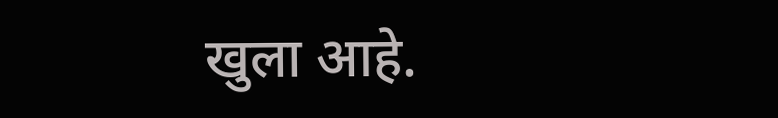खुला आहे.